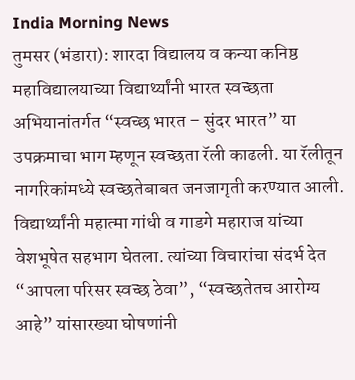India Morning News
तुमसर (भंडारा): शारदा विद्यालय व कन्या कनिष्ठ महाविद्यालयाच्या विद्यार्थ्यांनी भारत स्वच्छता अभियानांतर्गत “स्वच्छ भारत – सुंदर भारत” या उपक्रमाचा भाग म्हणून स्वच्छता रॅली काढली. या रॅलीतून नागरिकांमध्ये स्वच्छतेबाबत जनजागृती करण्यात आली.
विद्यार्थ्यांनी महात्मा गांधी व गाडगे महाराज यांच्या वेशभूषेत सहभाग घेतला. त्यांच्या विचारांचा संदर्भ देत “आपला परिसर स्वच्छ ठेवा”, “स्वच्छतेतच आरोग्य आहे” यांसारख्या घोषणांनी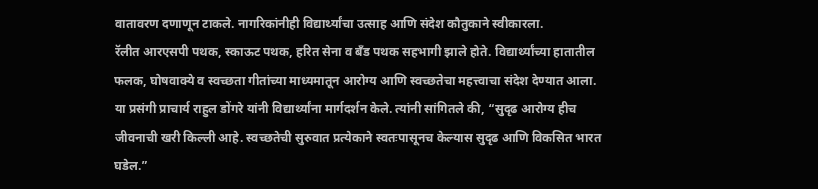वातावरण दणाणून टाकले. नागरिकांनीही विद्यार्थ्यांचा उत्साह आणि संदेश कौतुकाने स्वीकारला.
रॅलीत आरएसपी पथक, स्काऊट पथक, हरित सेना व बँड पथक सहभागी झाले होते. विद्यार्थ्यांच्या हातातील फलक, घोषवाक्ये व स्वच्छता गीतांच्या माध्यमातून आरोग्य आणि स्वच्छतेचा महत्त्वाचा संदेश देण्यात आला.
या प्रसंगी प्राचार्य राहुल डोंगरे यांनी विद्यार्थ्यांना मार्गदर्शन केले. त्यांनी सांगितले की, “सुदृढ आरोग्य हीच जीवनाची खरी किल्ली आहे. स्वच्छतेची सुरुवात प्रत्येकाने स्वतःपासूनच केल्यास सुदृढ आणि विकसित भारत घडेल.”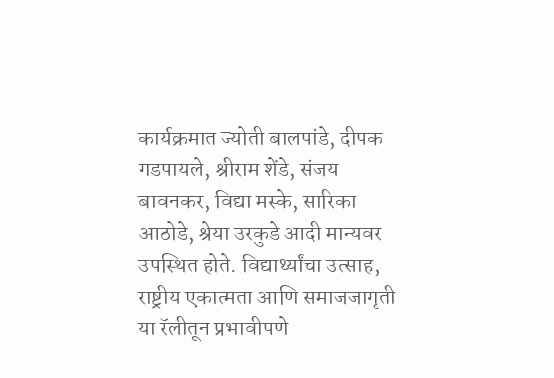कार्यक्रमात ज्योती बालपांडे, दीपक गडपायले, श्रीराम शेंडे, संजय बावनकर, विद्या मस्के, सारिका आठोडे, श्रेया उरकुडे आदी मान्यवर उपस्थित होते. विद्यार्थ्यांचा उत्साह, राष्ट्रीय एकात्मता आणि समाजजागृती या रॅलीतून प्रभावीपणे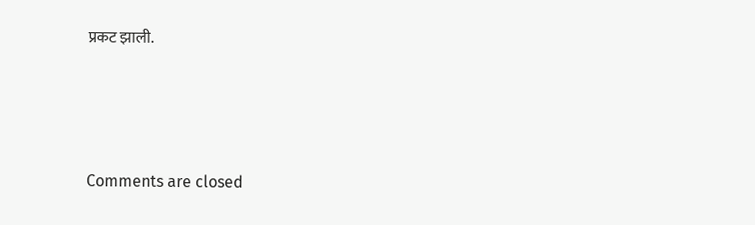प्रकट झाली.






Comments are closed